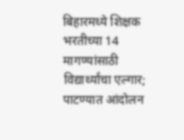बिहारमध्ये शिक्षक भरतीच्या 14 मागण्यांसाठी विद्यार्थ्यांचा एल्गार; पाटण्यात आंदोलन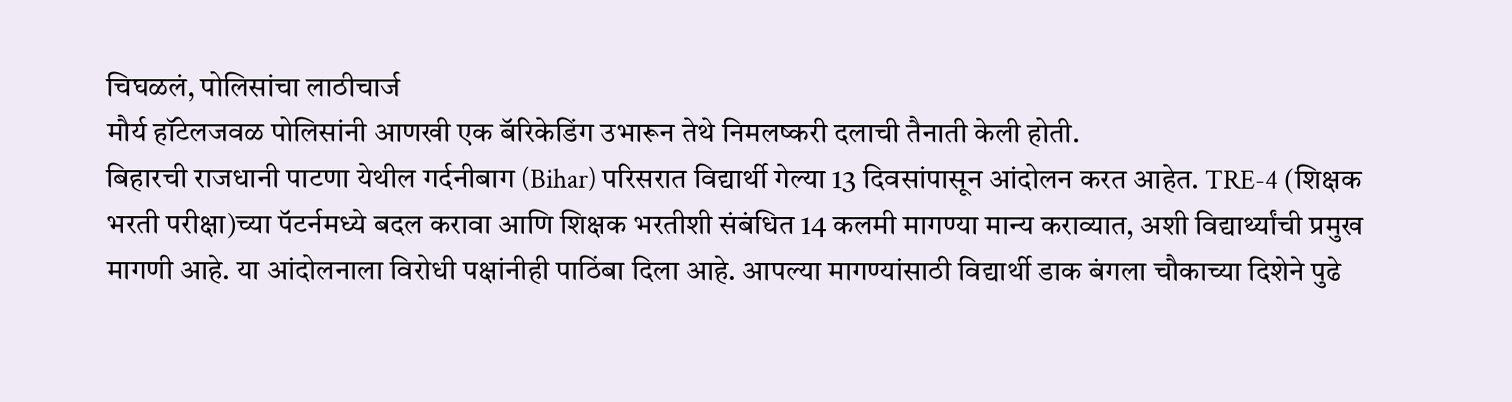चिघळलं, पोलिसांचा लाठीचार्ज
मौर्य हॉटेलजवळ पोलिसांनी आणखी एक बॅरिकेडिंग उभारून तेथे निमलष्करी दलाची तैनाती केली होती.
बिहारची राजधानी पाटणा येथील गर्दनीबाग (Bihar) परिसरात विद्यार्थी गेल्या 13 दिवसांपासून आंदोलन करत आहेत. TRE-4 (शिक्षक भरती परीक्षा)च्या पॅटर्नमध्ये बदल करावा आणि शिक्षक भरतीशी संबंधित 14 कलमी मागण्या मान्य कराव्यात, अशी विद्यार्थ्यांची प्रमुख मागणी आहे. या आंदोलनाला विरोधी पक्षांनीही पाठिंबा दिला आहे. आपल्या मागण्यांसाठी विद्यार्थी डाक बंगला चौकाच्या दिशेने पुढे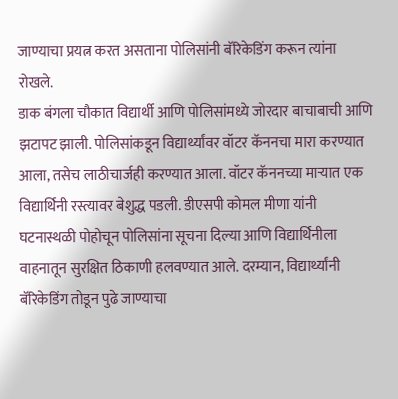जाण्याचा प्रयत्न करत असताना पोलिसांनी बॅरिकेडिंग करून त्यांना रोखले.
डाक बंगला चौकात विद्यार्थी आणि पोलिसांमध्ये जोरदार बाचाबाची आणि झटापट झाली. पोलिसांकडून विद्यार्थ्यांवर वॉटर कॅननचा मारा करण्यात आला, तसेच लाठीचार्जही करण्यात आला. वॉटर कॅननच्या माऱ्यात एक विद्यार्थिनी रस्त्यावर बेशुद्ध पडली. डीएसपी कोमल मीणा यांनी घटनास्थळी पोहोचून पोलिसांना सूचना दिल्या आणि विद्यार्थिनीला वाहनातून सुरक्षित ठिकाणी हलवण्यात आले. दरम्यान, विद्यार्थ्यांनी बॅरिकेडिंग तोडून पुढे जाण्याचा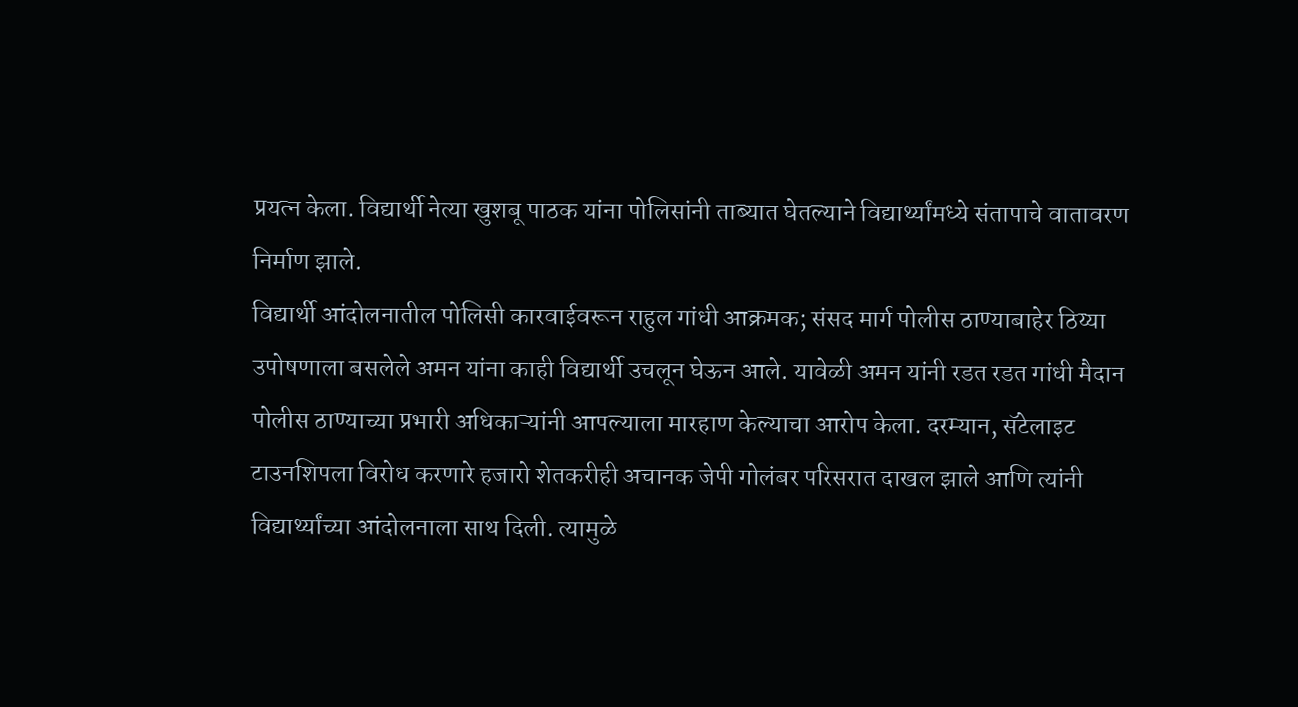प्रयत्न केला. विद्यार्थी नेत्या खुशबू पाठक यांना पोलिसांनी ताब्यात घेतल्याने विद्यार्थ्यांमध्ये संतापाचे वातावरण निर्माण झाले.
विद्यार्थी आंदोलनातील पोलिसी कारवाईवरून राहुल गांधी आक्रमक; संसद मार्ग पोलीस ठाण्याबाहेर ठिय्या
उपोषणाला बसलेले अमन यांना काही विद्यार्थी उचलून घेऊन आले. यावेळी अमन यांनी रडत रडत गांधी मैदान पोलीस ठाण्याच्या प्रभारी अधिकाऱ्यांनी आपल्याला मारहाण केल्याचा आरोप केला. दरम्यान, सॅटेलाइट टाउनशिपला विरोध करणारे हजारो शेतकरीही अचानक जेपी गोलंबर परिसरात दाखल झाले आणि त्यांनी विद्यार्थ्यांच्या आंदोलनाला साथ दिली. त्यामुळे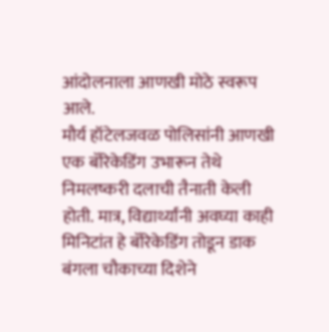आंदोलनाला आणखी मोठे स्वरूप आले.
मौर्य हॉटेलजवळ पोलिसांनी आणखी एक बॅरिकेडिंग उभारून तेथे निमलष्करी दलाची तैनाती केली होती. मात्र, विद्यार्थ्यांनी अवघ्या काही मिनिटांत हे बॅरिकेडिंग तोडून डाक बंगला चौकाच्या दिशेने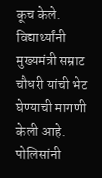कूच केले. विद्यार्थ्यांनी मुख्यमंत्री सम्राट चौधरी यांची भेट घेण्याची मागणी केली आहे. पोलिसांनी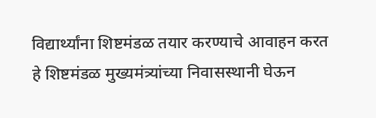विद्यार्थ्यांना शिष्टमंडळ तयार करण्याचे आवाहन करत हे शिष्टमंडळ मुख्यमंत्र्यांच्या निवासस्थानी घेऊन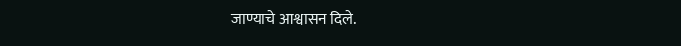जाण्याचे आश्वासन दिले.